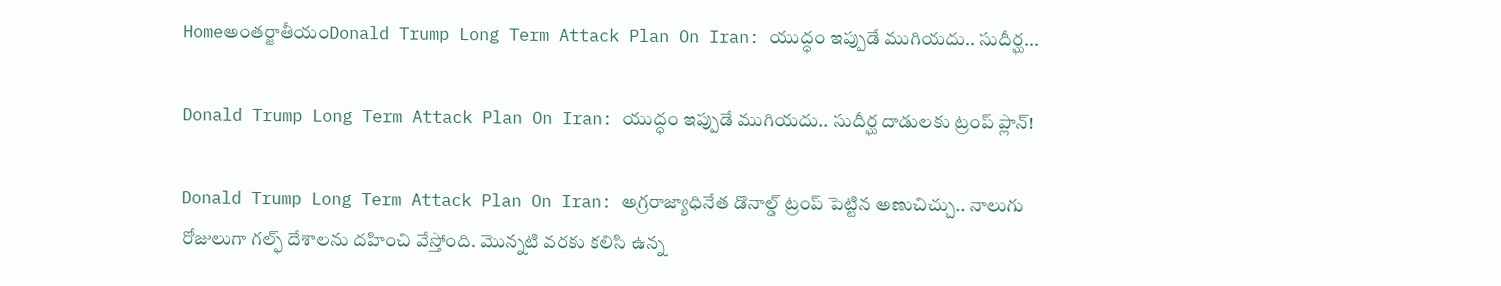Homeఅంతర్జాతీయంDonald Trump Long Term Attack Plan On Iran: యుద్ధం ఇప్పుడే ముగియదు.. సుదీర్ఘ...

Donald Trump Long Term Attack Plan On Iran: యుద్ధం ఇప్పుడే ముగియదు.. సుదీర్ఘ దాడులకు ట్రంప్‌ ప్లాన్‌!

Donald Trump Long Term Attack Plan On Iran: అగ్రరాజ్యాధినేత డొనాల్డ్‌ ట్రంప్‌ పెట్టిన అణుచిచ్చు.. నాలుగు రోజులుగా గల్ఫ్‌ దేశాలను దహించి వేస్తోంది. మొన్నటి వరకు కలిసి ఉన్న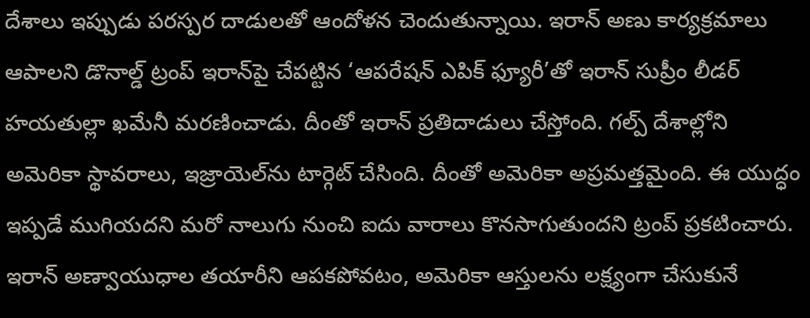దేశాలు ఇప్పుడు పరస్పర దాడులతో ఆందోళన చెందుతున్నాయి. ఇరాన్‌ అణు కార్యక్రమాలు ఆపాలని డొనాల్డ్‌ ట్రంప్‌ ఇరాన్‌పై చేపట్టిన ‘ఆపరేషన్‌ ఎపిక్‌ ఫ్యూరీ’తో ఇరాన్‌ సుప్రీం లీడర్‌ హయతుల్లా ఖమేనీ మరణించాడు. దీంతో ఇరాన్‌ ప్రతిదాడులు చేస్తోంది. గల్ప్‌ దేశాల్లోని అమెరికా స్థావరాలు, ఇజ్రాయెల్‌ను టార్గెట్‌ చేసింది. దీంతో అమెరికా అప్రమత్తమైంది. ఈ యుద్ధం ఇప్పడే ముగియదని మరో నాలుగు నుంచి ఐదు వారాలు కొనసాగుతుందని ట్రంప్‌ ప్రకటించారు. ఇరాన్‌ అణ్వాయుధాల తయారీని ఆపకపోవటం, అమెరికా ఆస్తులను లక్ష్యంగా చేసుకునే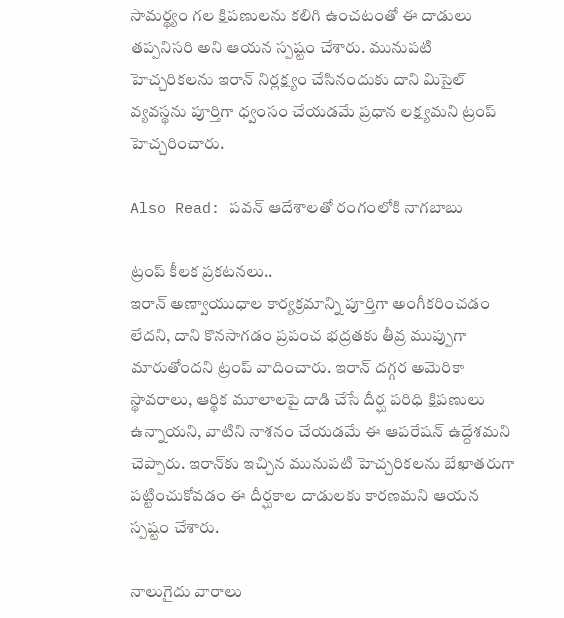సామర్థ్యం గల క్షిపణులను కలిగి ఉంచటంతో ఈ దాడులు తప్పనిసరి అని ఆయన స్పష్టం చేశారు. మునుపటి హెచ్చరికలను ఇరాన్‌ నిర్లక్ష్యం చేసినందుకు దాని మిసైల్‌ వ్యవస్థను పూర్తిగా ధ్వంసం చేయడమే ప్రధాన లక్ష్యమని ట్రంప్‌ హెచ్చరించారు.

Also Read: పవన్ ఆదేశాలతో రంగంలోకి నాగబాబు

ట్రంప్‌ కీలక ప్రకటనలు..
ఇరాన్‌ అణ్వాయుధాల కార్యక్రమాన్ని పూర్తిగా అంగీకరించడం లేదని, దాని కొనసాగడం ప్రపంచ భద్రతకు తీవ్ర ముప్పుగా మారుతోందని ట్రంప్‌ వాదించారు. ఇరాన్‌ దగ్గర అమెరికా స్థావరాలు, ఆర్థిక మూలాలపై దాడి చేసే దీర్ఘ పరిధి క్షిపణులు ఉన్నాయని, వాటిని నాశనం చేయడమే ఈ ఆపరేషన్‌ ఉద్దేశమని చెప్పారు. ఇరాన్‌కు ఇచ్చిన మునుపటి హెచ్చరికలను బేఖాతరుగా పట్టించుకోవడం ఈ దీర్ఘకాల దాడులకు కారణమని ఆయన స్పష్టం చేశారు.

నాలుగైదు వారాలు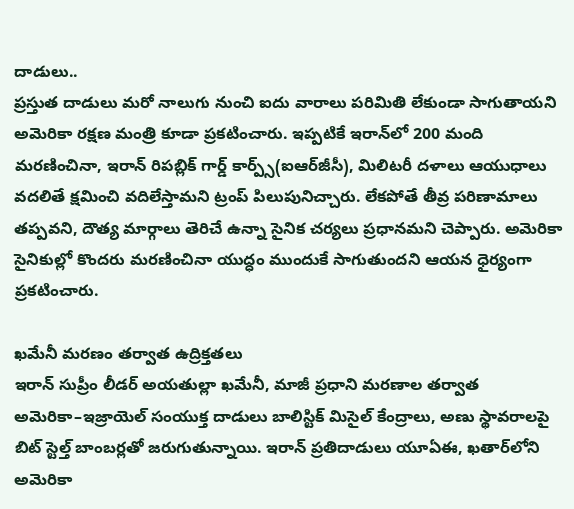దాడులు..
ప్రస్తుత దాడులు మరో నాలుగు నుంచి ఐదు వారాలు పరిమితి లేకుండా సాగుతాయని అమెరికా రక్షణ మంత్రి కూడా ప్రకటించారు. ఇప్పటికే ఇరాన్‌లో 200 మంది మరణించినా, ఇరాన్‌ రిపబ్లిక్‌ గార్డ్‌ కార్ప్స్‌(ఐఆర్‌జీసీ), మిలిటరీ దళాలు ఆయుధాలు వదలితే క్షమించి వదిలేస్తామని ట్రంప్‌ పిలుపునిచ్చారు. లేకపోతే తీవ్ర పరిణామాలు తప్పవని, దౌత్య మార్గాలు తెరిచే ఉన్నా సైనిక చర్యలు ప్రధానమని చెప్పారు. అమెరికా సైనికుల్లో కొందరు మరణించినా యుద్ధం ముందుకే సాగుతుందని ఆయన ధైర్యంగా ప్రకటించారు.

ఖమేనీ మరణం తర్వాత ఉద్రిక్తతలు
ఇరాన్‌ సుప్రీం లీడర్‌ అయతుల్లా ఖమేనీ, మాజీ ప్రధాని మరణాల తర్వాత అమెరికా–ఇజ్రాయెల్‌ సంయుక్త దాడులు బాలిస్టిక్‌ మిసైల్‌ కేంద్రాలు, అణు స్థావరాలపై బిట్‌ స్టెల్త్‌ బాంబర్లతో జరుగుతున్నాయి. ఇరాన్‌ ప్రతిదాడులు యూఏఈ, ఖతార్‌లోని అమెరికా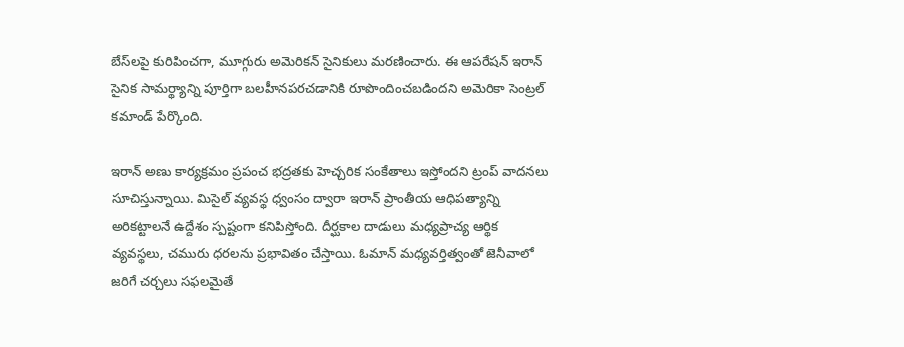బేస్‌లపై కురిపించగా, మూగ్గురు అమెరికన్‌ సైనికులు మరణించారు. ఈ ఆపరేషన్‌ ఇరాన్‌ సైనిక సామర్థ్యాన్ని పూర్తిగా బలహీనపరచడానికి రూపొందించబడిందని అమెరికా సెంట్రల్‌ కమాండ్‌ పేర్కొంది.

ఇరాన్‌ అణు కార్యక్రమం ప్రపంచ భద్రతకు హెచ్చరిక సంకేతాలు ఇస్తోందని ట్రంప్‌ వాదనలు సూచిస్తున్నాయి. మిసైల్‌ వ్యవస్థ ధ్వంసం ద్వారా ఇరాన్‌ ప్రాంతీయ ఆధిపత్యాన్ని అరికట్టాలనే ఉద్దేశం స్పష్టంగా కనిపిస్తోంది. దీర్ఘకాల దాడులు మధ్యప్రాచ్య ఆర్థిక వ్యవస్థలు, చమురు ధరలను ప్రభావితం చేస్తాయి. ఓమాన్‌ మధ్యవర్తిత్వంతో జెనీవాలో జరిగే చర్చలు సఫలమైతే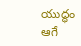యుద్ధం ఆగే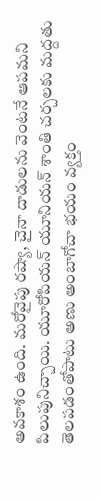అవకాశం ఉంది. మరోవైపు రష్యా, చైనా దాడులను వెంటనే ఆపమని పిలుపునిచ్చాయి. యూరోపియన్‌ యూనియన్‌ శాంతి చర్చలకు మద్దతు తెలపడంతోపాటు అణు అంబాగోచా భయం వ్యక్తం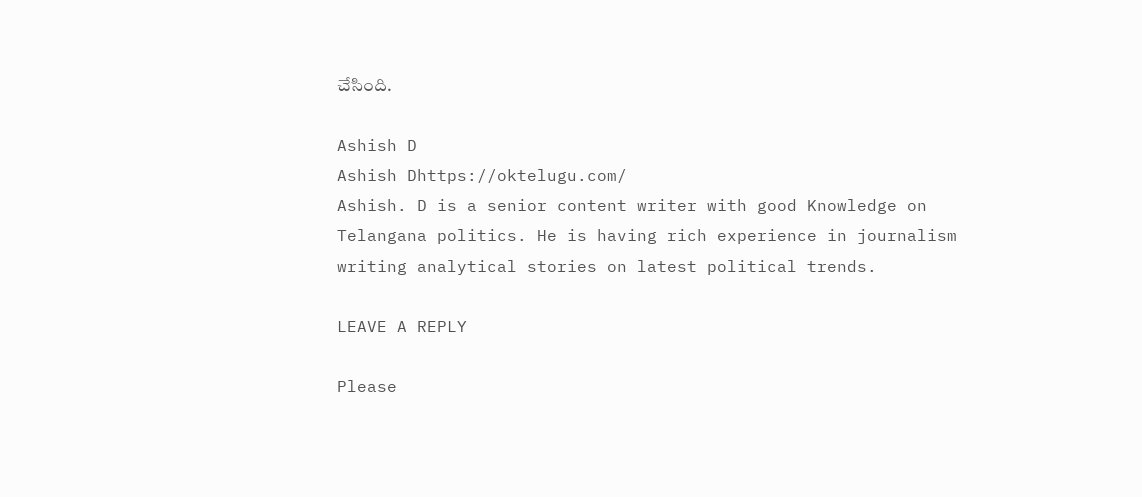చేసింది.

Ashish D
Ashish Dhttps://oktelugu.com/
Ashish. D is a senior content writer with good Knowledge on Telangana politics. He is having rich experience in journalism writing analytical stories on latest political trends.

LEAVE A REPLY

Please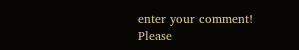enter your comment!
Please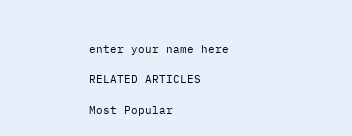enter your name here

RELATED ARTICLES

Most Popular